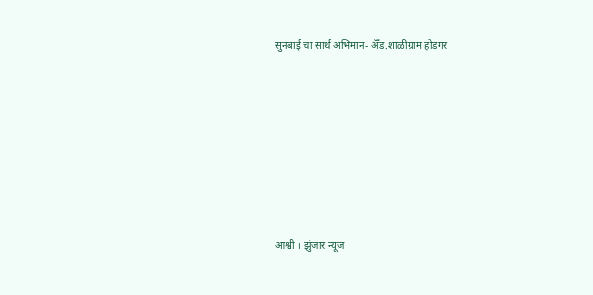सुनबाई चा सार्थ अभिमान- ॲँड.शाळीग्राम होडगर







आश्वी । झुंजार न्यूज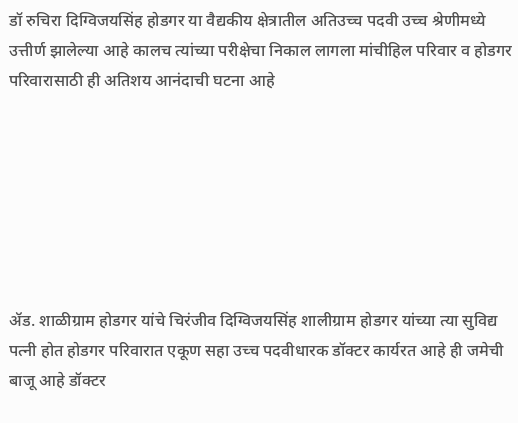डॉ रुचिरा दिग्विजयसिंह होडगर या वैद्यकीय क्षेत्रातील अतिउच्च पदवी उच्च श्रेणीमध्ये उत्तीर्ण झालेल्या आहे कालच त्यांच्या परीक्षेचा निकाल लागला मांचीहिल परिवार व होडगर परिवारासाठी ही अतिशय आनंदाची घटना आहे







ॲड. शाळीग्राम होडगर यांचे चिरंजीव दिग्विजयसिंह शालीग्राम होडगर यांच्या त्या सुविद्य पत्नी होत होडगर परिवारात एकूण सहा उच्च पदवीधारक डॉक्टर कार्यरत आहे ही जमेची बाजू आहे डॉक्टर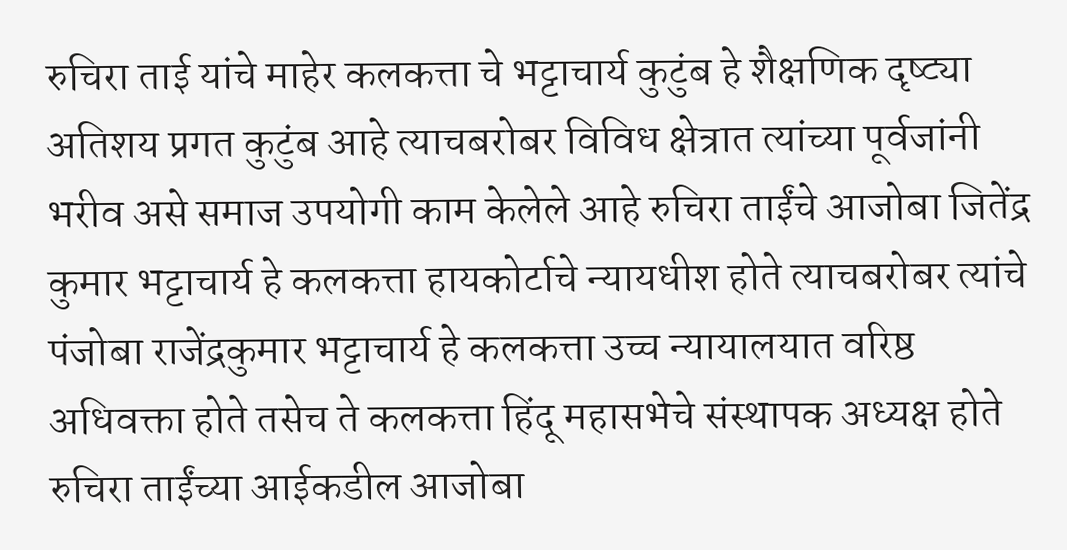रुचिरा ताई यांचे माहेर कलकत्ता चे भट्टाचार्य कुटुंब हे शैक्षणिक दृष्ट्या अतिशय प्रगत कुटुंब आहे त्याचबरोबर विविध क्षेत्रात त्यांच्या पूर्वजांनी भरीव असे समाज उपयोगी काम केलेले आहे रुचिरा ताईंचे आजोबा जितेंद्र कुमार भट्टाचार्य हे कलकत्ता हायकोर्टाचे न्यायधीश होते त्याचबरोबर त्यांचे पंजोबा राजेंद्रकुमार भट्टाचार्य हे कलकत्ता उच्च न्यायालयात वरिष्ठ अधिवक्ता होते तसेच ते कलकत्ता हिंदू महासभेचे संस्थापक अध्यक्ष होते रुचिरा ताईंच्या आईकडील आजोबा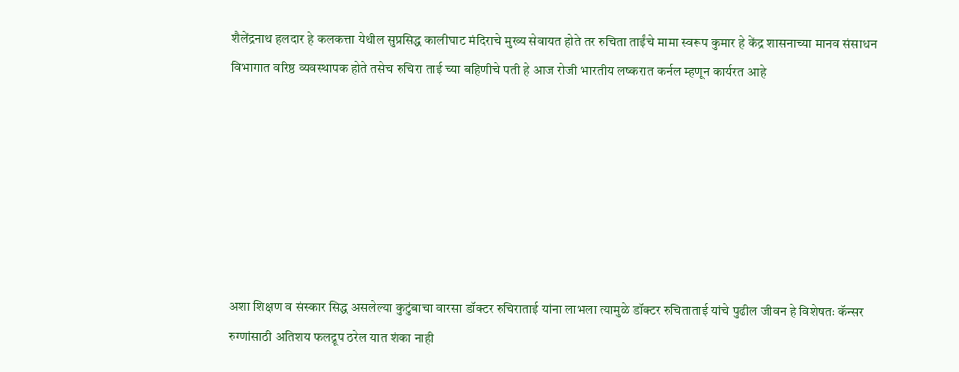शैलेंद्रनाथ हलदार हे कलकत्ता येथील सुप्रसिद्ध कालीघाट मंदिराचे मुख्य सेवायत होते तर रुचिता ताईंचे मामा स्वरूप कुमार हे केंद्र शासनाच्या मानव संसाधन विभागात वरिष्ठ व्यवस्थापक होते तसेच रुचिरा ताई च्या बहिणीचे पती हे आज रोजी भारतीय लष्करात कर्नल म्हणून कार्यरत आहे







अशा शिक्षण व संस्कार सिद्ध असलेल्या कुटुंबाचा वारसा डॉक्टर रुचिराताई यांना लाभला त्यामुळे डॉक्टर रुचिताताई यांचे पुढील जीवन हे विशेषतः कॅन्सर रुग्णांसाठी अतिशय फलद्रूप ठरेल यात शंका नाही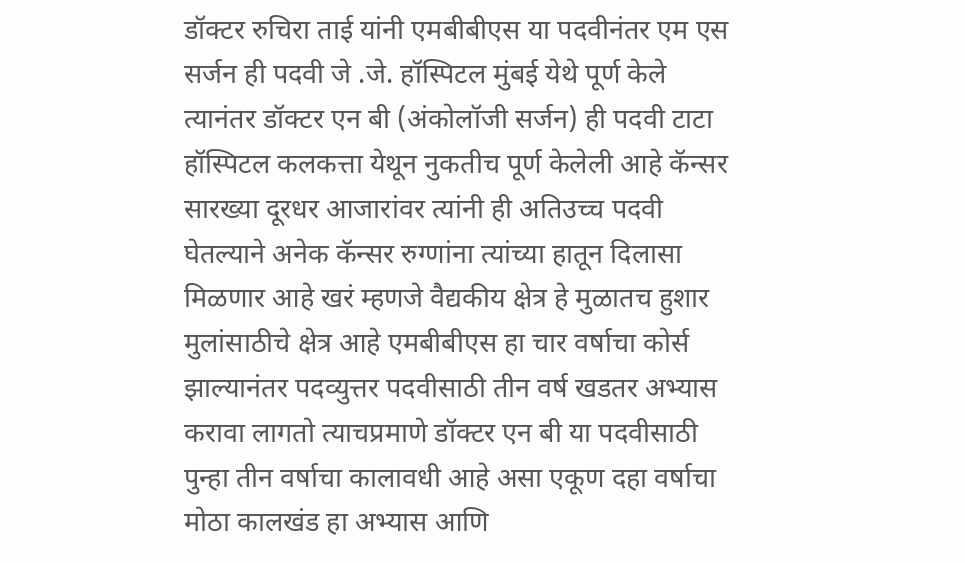डॉक्टर रुचिरा ताई यांनी एमबीबीएस या पदवीनंतर एम एस सर्जन ही पदवी जे .जे. हॉस्पिटल मुंबई येथे पूर्ण केले त्यानंतर डॉक्टर एन बी (अंकोलॉजी सर्जन) ही पदवी टाटा हॉस्पिटल कलकत्ता येथून नुकतीच पूर्ण केलेली आहे कॅन्सर सारख्या दूरधर आजारांवर त्यांनी ही अतिउच्च पदवी घेतल्याने अनेक कॅन्सर रुग्णांना त्यांच्या हातून दिलासा मिळणार आहे खरं म्हणजे वैद्यकीय क्षेत्र हे मुळातच हुशार मुलांसाठीचे क्षेत्र आहे एमबीबीएस हा चार वर्षाचा कोर्स झाल्यानंतर पदव्युत्तर पदवीसाठी तीन वर्ष खडतर अभ्यास करावा लागतो त्याचप्रमाणे डॉक्टर एन बी या पदवीसाठी पुन्हा तीन वर्षाचा कालावधी आहे असा एकूण दहा वर्षाचा मोठा कालखंड हा अभ्यास आणि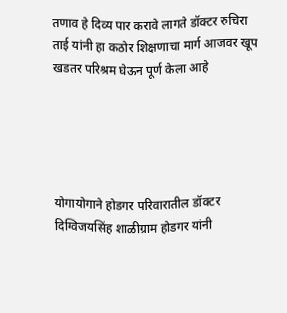तणाव हे दिव्य पार करावे लागते डॉक्टर रुचिरा ताई यांनी हा कठोर शिक्षणाचा मार्ग आजवर खूप खडतर परिश्रम घेऊन पूर्ण केला आहे





योगायोगाने होडगर परिवारातील डॉक्टर दिग्विजयसिंह शाळीग्राम होडगर यांनी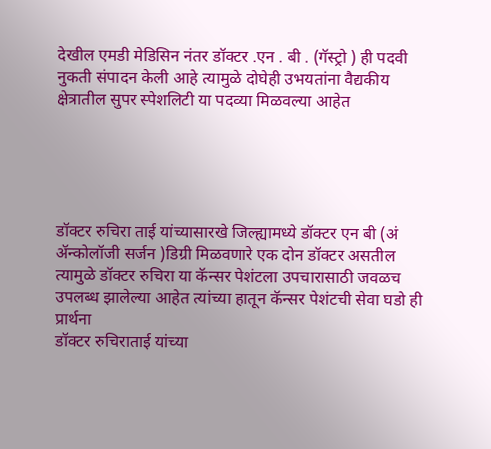देखील एमडी मेडिसिन नंतर डॉक्टर .एन . बी . (गॅस्ट्रो ) ही पदवी नुकती संपादन केली आहे त्यामुळे दोघेही उभयतांना वैद्यकीय क्षेत्रातील सुपर स्पेशलिटी या पदव्या मिळवल्या आहेत





डॉक्टर रुचिरा ताई यांच्यासारखे जिल्ह्यामध्ये डॉक्टर एन बी (अं ॲन्कोलॉजी सर्जन )डिग्री मिळवणारे एक दोन डॉक्टर असतील त्यामुळे डॉक्टर रुचिरा या कॅन्सर पेशंटला उपचारासाठी जवळच उपलब्ध झालेल्या आहेत त्यांच्या हातून कॅन्सर पेशंटची सेवा घडो ही प्रार्थना
डॉक्टर रुचिराताई यांच्या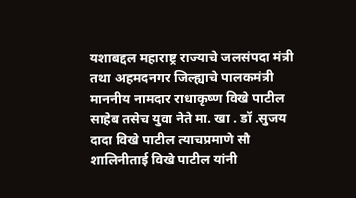यशाबद्दल महाराष्ट्र राज्याचे जलसंपदा मंत्री तथा अहमदनगर जिल्ह्याचे पालकमंत्री माननीय नामदार राधाकृष्ण विखे पाटील साहेब तसेच युवा नेते मा. खा . डॉ .सुजय दादा विखे पाटील त्याचप्रमाणे सौ शालिनीताई विखे पाटील यांनी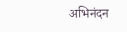अभिनंदन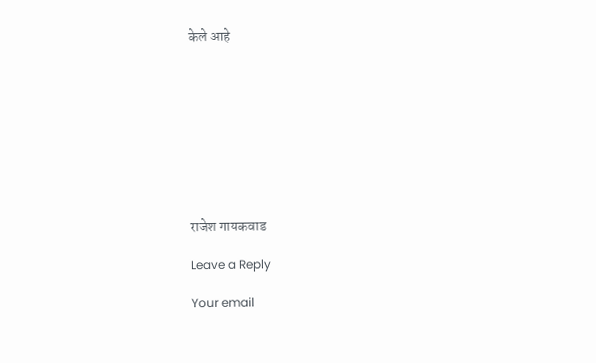केले आहे









राजेश गायकवाड

Leave a Reply

Your email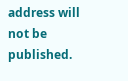address will not be published.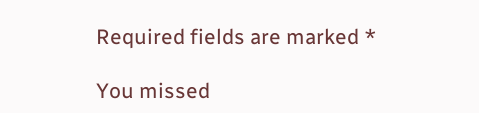Required fields are marked *

You missed